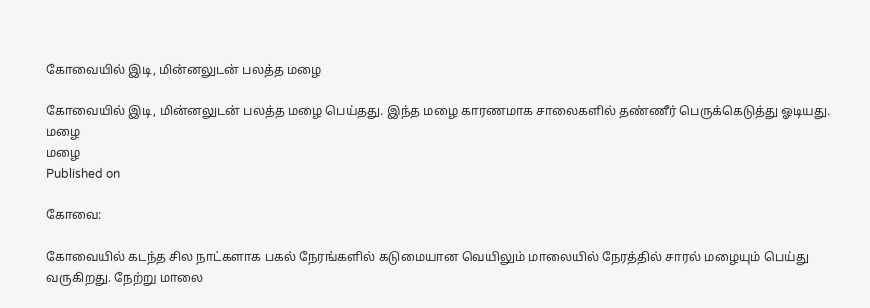கோவையில் இடி, மின்னலுடன் பலத்த மழை

கோவையில் இடி, மின்னலுடன் பலத்த மழை பெய்தது. இந்த மழை காரணமாக சாலைகளில் தண்ணீர் பெருக்கெடுத்து ஓடியது.
மழை
மழை
Published on

கோவை:

கோவையில் கடந்த சில நாட்களாக பகல் நேரங்களில் கடுமையான வெயிலும் மாலையில் நேரத்தில் சாரல் மழையும் பெய்து வருகிறது. நேற்று மாலை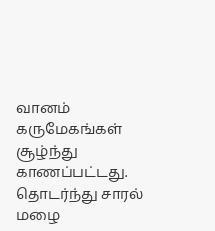வானம் கருமேகங்கள் சூழ்ந்து காணப்பட்டது. தொடர்ந்து சாரல் மழை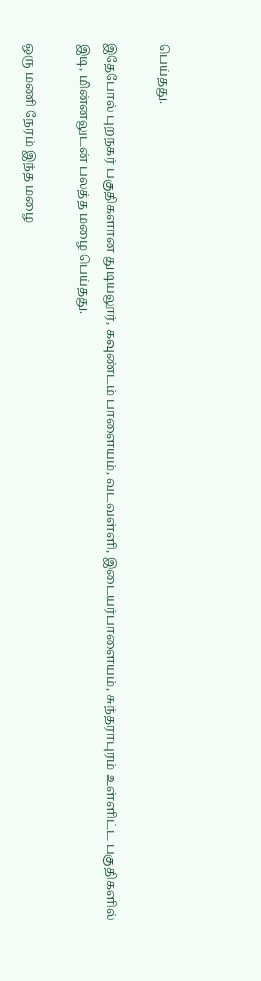பெய்தது.

இதேபோல் புறநகர் பகுதிகளான துடியலூர், கவுண்டம் பாளையம், வடவள்ளி, இடையர்பாளையம், சுந்தராபுரம் உள்ளிட்ட பகுதிகளில் இடி, மின்னலுடன் பலத்த மழை பெய்தது.

ஒரு மணி நேரம் இந்த மழை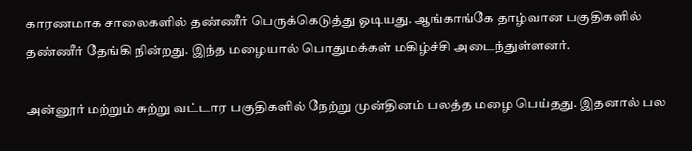காரணமாக சாலைகளில் தண்ணீர் பெருக்கெடுத்து ஓடியது. ஆங்காங்கே தாழ்வான பகுதிகளில் தண்ணீர் தேங்கி நின்றது. இந்த மழையால் பொதுமக்கள் மகிழ்ச்சி அடைந்துள்ளனர்.

அன்னூர் மற்றும் சுற்று வட்டார பகுதிகளில் நேற்று முன்தினம் பலத்த மழை பெய்தது. இதனால் பல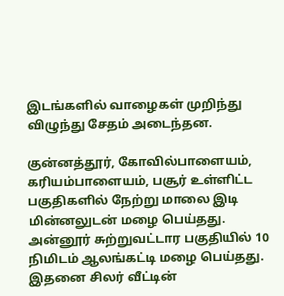இடங்களில் வாழைகள் முறிந்து விழுந்து சேதம் அடைந்தன.

குன்னத்தூர், கோவில்பாளையம், கரியம்பாளையம், பசூர் உள்ளிட்ட பகுதிகளில் நேற்று மாலை இடி மின்னலுடன் மழை பெய்தது. அன்னூர் சுற்றுவட்டார பகுதியில் 10 நிமிடம் ஆலங்கட்டி மழை பெய்தது. இதனை சிலர் வீட்டின்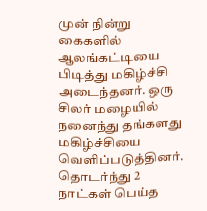முன் நின்று கைகளில் ஆலங்கட்டியை பிடித்து மகிழ்ச்சி அடைந்தனர். ஒரு சிலர் மழையில் நனைந்து தங்களது மகிழ்ச்சியை வெளிப்படுத்தினர். தொடர்ந்து 2 நாட்கள் பெய்த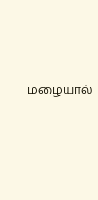மழையால்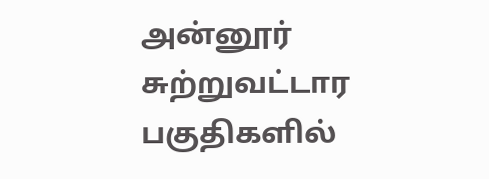அன்னூர் சுற்றுவட்டார பகுதிகளில்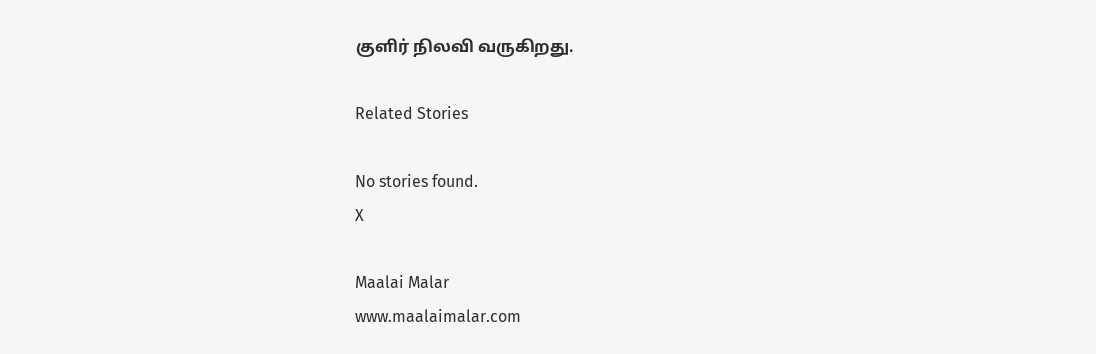குளிர் நிலவி வருகிறது.

Related Stories

No stories found.
X

Maalai Malar
www.maalaimalar.com